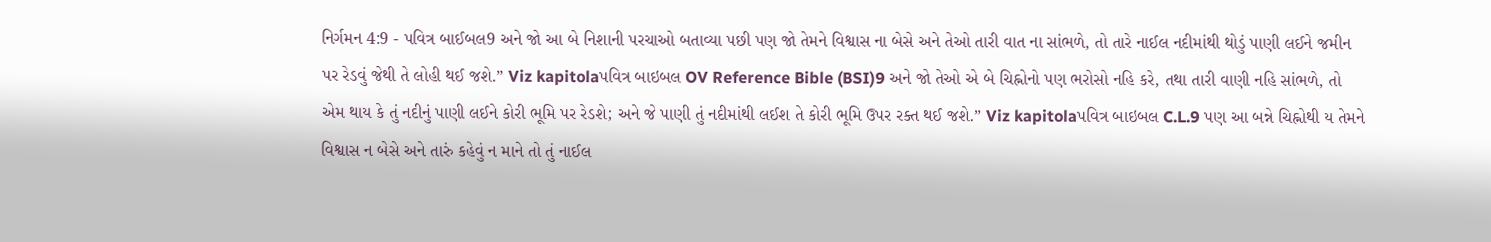નિર્ગમન 4:9 - પવિત્ર બાઈબલ9 અને જો આ બે નિશાની પરચાઓ બતાવ્યા પછી પણ જો તેમને વિશ્વાસ ના બેસે અને તેઓ તારી વાત ના સાંભળે, તો તારે નાઈલ નદીમાંથી થોડું પાણી લઈને જમીન પર રેડવું જેથી તે લોહી થઈ જશે.” Viz kapitolaપવિત્ર બાઇબલ OV Reference Bible (BSI)9 અને જો તેઓ એ બે ચિહ્નોનો પણ ભરોસો નહિ કરે, તથા તારી વાણી નહિ સાંભળે, તો એમ થાય કે તું નદીનું પાણી લઈને કોરી ભૂમિ પર રેડશે; અને જે પાણી તું નદીમાંથી લઈશ તે કોરી ભૂમિ ઉપર રક્ત થઈ જશે.” Viz kapitolaપવિત્ર બાઇબલ C.L.9 પણ આ બન્ને ચિહ્નોથી ય તેમને વિશ્વાસ ન બેસે અને તારું કહેવું ન માને તો તું નાઈલ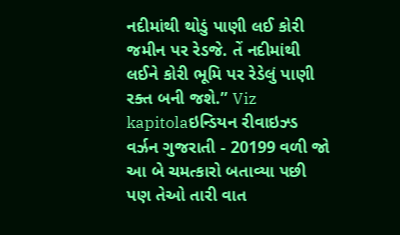નદીમાંથી થોડું પાણી લઈ કોરી જમીન પર રેડજે. તેં નદીમાંથી લઈને કોરી ભૂમિ પર રેડેલું પાણી રક્ત બની જશે.” Viz kapitolaઇન્ડિયન રીવાઇઝ્ડ વર્ઝન ગુજરાતી - 20199 વળી જો આ બે ચમત્કારો બતાવ્યા પછી પણ તેઓ તારી વાત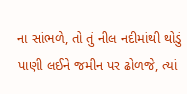ના સાંભળે, તો તું નીલ નદીમાંથી થોડું પાણી લઈને જમીન પર ઢોળજે, ત્યાં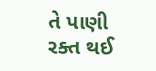તે પાણી રક્ત થઈ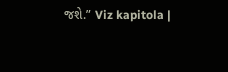જશે.” Viz kapitola |